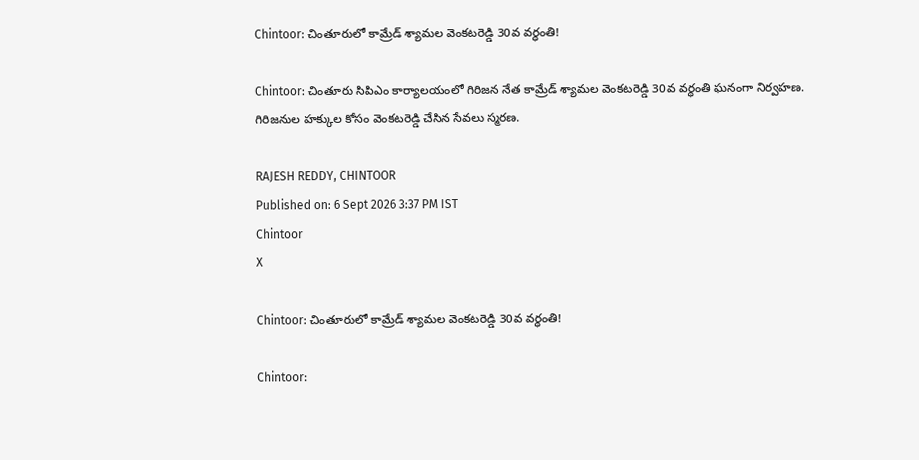Chintoor: చింతూరులో కామ్రేడ్ శ్యామల వెంకటరెడ్డి 30వ వర్ధంతి!

Chintoor: చింతూరు సిపిఎం కార్యాలయంలో గిరిజన నేత కామ్రేడ్ శ్యామల వెంకటరెడ్డి 30వ వర్ధంతి ఘనంగా నిర్వహణ. గిరిజనుల హక్కుల కోసం వెంకటరెడ్డి చేసిన సేవలు స్మరణ.

RAJESH REDDY, CHINTOOR
Published on: 6 Sept 2026 3:37 PM IST
Chintoor
X

Chintoor: చింతూరులో కామ్రేడ్ శ్యామల వెంకటరెడ్డి 30వ వర్ధంతి!

Chintoor: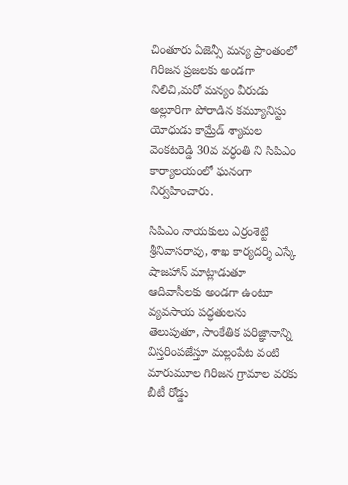చింతూరు ఏజెన్సీ మన్య ప్రాంతంలో గిరిజన ప్రజలకు అండగా నిలిచి,మరో మన్యం వీరుడు అల్లూరిగా పోరాడిన కమ్యూనిస్టు యోధుడు కామ్రేడ్ శ్యామల వెంకటరెడ్డి 30వ వర్ధంతి ని సిపిఎం కార్యాలయంలో ఘనంగా నిర్వహించారు.

సిపిఎం నాయకులు ఎర్రంశెట్టి శ్రీనివాసరావు, శాఖ కార్యదర్శి ఎస్కే షాజహాన్ మాట్లాడుతూ ఆదివాసీలకు అండగా ఉంటూ వ్యవసాయ పద్ధతులను తెలుపుతూ, సాంకేతిక పరిజ్ఞానాన్ని విస్తరింపజేస్తూ మల్లంపేట వంటి మారుమూల గిరిజన గ్రామాల వరకు బీటీ రోడ్డు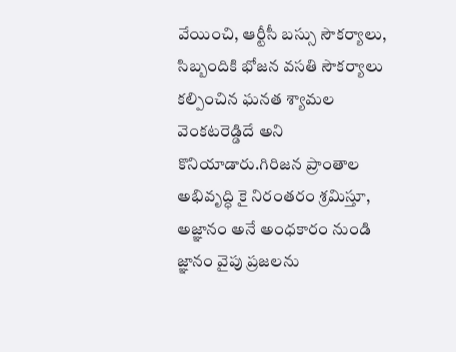వేయించి, ఆర్టీసీ బస్సు సౌకర్యాలు, సిబ్బందికి భోజన వసతి సౌకర్యాలు కల్పించిన ఘనత శ్యామల వెంకటరెడ్డిదే అని కొనియాడారు.గిరిజన ప్రాంతాల అభివృద్ధి కై నిరంతరం శ్రమిస్తూ, అజ్ఞానం అనే అంధకారం నుండి జ్ఞానం వైపు ప్రజలను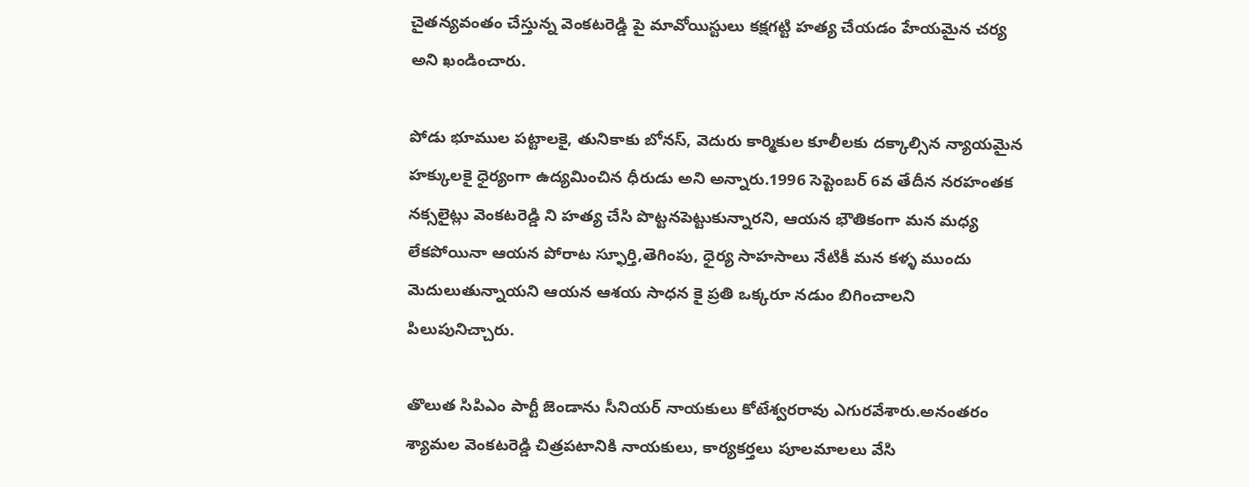చైతన్యవంతం చేస్తున్న వెంకటరెడ్డి పై మావోయిస్టులు కక్షగట్టి హత్య చేయడం హేయమైన చర్య అని ఖండించారు.

పోడు భూముల పట్టాలకై, తునికాకు బోనస్, వెదురు కార్మికుల కూలీలకు దక్కాల్సిన న్యాయమైన హక్కులకై ధైర్యంగా ఉద్యమించిన ధీరుడు అని అన్నారు.1996 సెప్టెంబర్ 6వ తేదీన నరహంతక నక్సలైట్లు వెంకటరెడ్డి ని హత్య చేసి పొట్టనపెట్టుకున్నారని, ఆయన భౌతికంగా మన మధ్య లేకపోయినా ఆయన పోరాట స్ఫూర్తి,తెగింపు, ధైర్య సాహసాలు నేటికీ మన కళ్ళ ముందు మెదులుతున్నాయని ఆయన ఆశయ సాధన కై ప్రతి ఒక్కరూ నడుం బిగించాలని పిలుపునిచ్చారు.

తొలుత సిపిఎం పార్టీ జెండాను సీనియర్ నాయకులు కోటేశ్వరరావు ఎగురవేశారు.అనంతరం శ్యామల వెంకటరెడ్డి చిత్రపటానికి నాయకులు, కార్యకర్తలు పూలమాలలు వేసి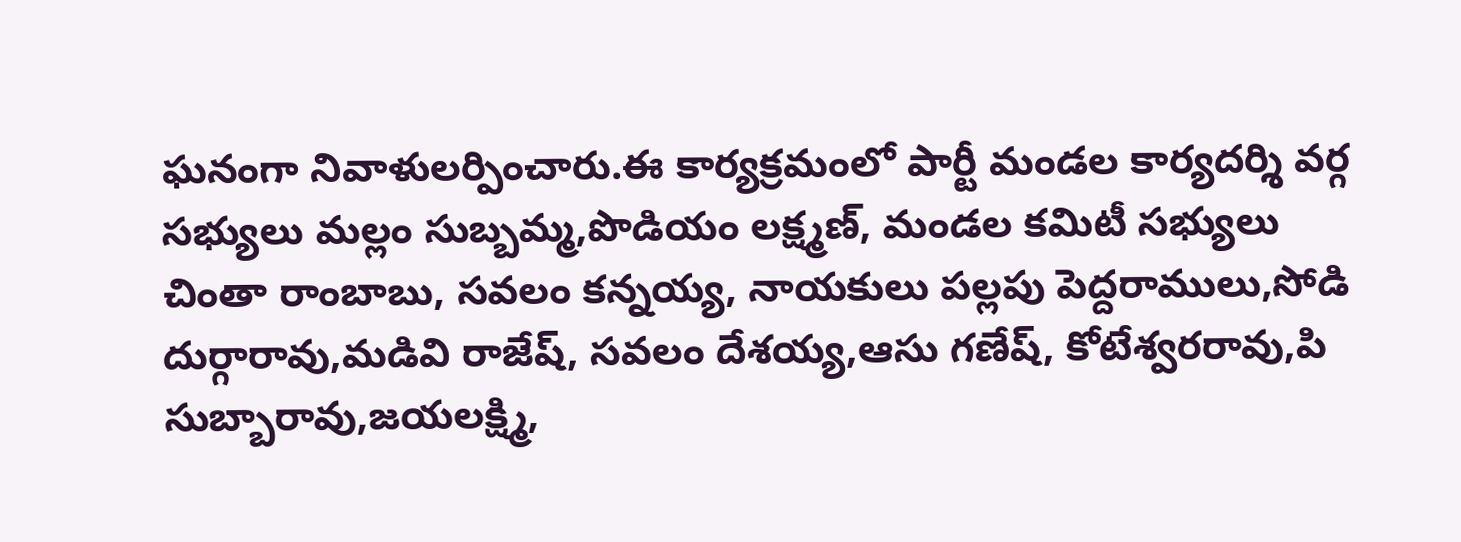ఘనంగా నివాళులర్పించారు.ఈ కార్యక్రమంలో పార్టీ మండల కార్యదర్శి వర్గ సభ్యులు మల్లం సుబ్బమ్మ,పొడియం లక్ష్మణ్, మండల కమిటీ సభ్యులు చింతా రాంబాబు, సవలం కన్నయ్య, నాయకులు పల్లపు పెద్దరాములు,సోడి దుర్గారావు,మడివి రాజేష్, సవలం దేశయ్య,ఆసు గణేష్, కోటేశ్వరరావు,పి సుబ్బారావు,జయలక్ష్మి,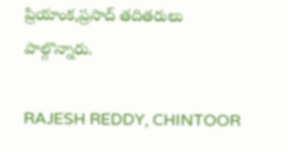ప్రియాంక,ప్రసాద్ తదితరులు పాల్గొన్నారు.

RAJESH REDDY, CHINTOOR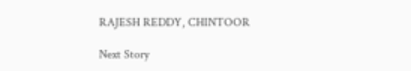RAJESH REDDY, CHINTOOR

Next Story